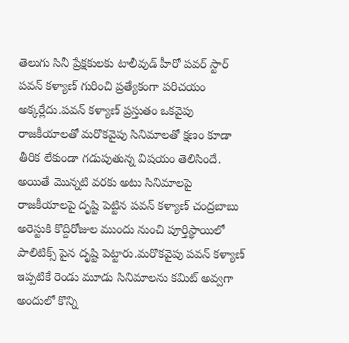తెలుగు సినీ ప్రేక్షకులకు టాలీవుడ్ హీరో పవర్ స్టార్ పవన్ కళ్యాణ్ గురించి ప్రత్యేకంగా పరిచయం అక్కర్లేదు.పవన్ కళ్యాణ్ ప్రస్తుతం ఒకవైపు రాజకీయాలతో మరొకవైపు సినిమాలతో క్షణం కూడా తీరిక లేకుండా గడుపుతున్న విషయం తెలిసిందే.
అయితే మొన్నటి వరకు అటు సినిమాలపై రాజకీయాలపై దృష్టి పెట్టిన పవన్ కళ్యాణ్ చంద్రబాబు అరెస్టుకి కొద్దిరోజుల ముందు నుంచి పూర్తిస్థాయిలో పాలిటిక్స్ పైన దృష్టి పెట్టారు.మరొకవైపు పవన్ కళ్యాణ్ ఇప్పటికే రెండు మూడు సినిమాలను కమిట్ అవ్వగా అందులో కొన్ని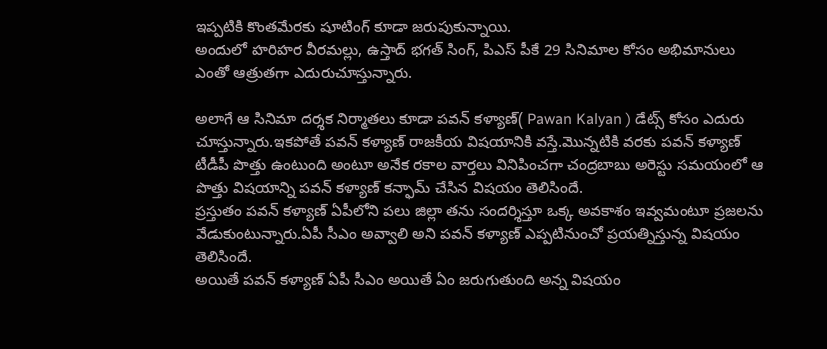ఇప్పటికి కొంతమేరకు షూటింగ్ కూడా జరుపుకున్నాయి.
అందులో హరిహర వీరమల్లు, ఉస్తాద్ భగత్ సింగ్, పిఎస్ పీకే 29 సినిమాల కోసం అభిమానులు ఎంతో ఆత్రుతగా ఎదురుచూస్తున్నారు.

అలాగే ఆ సినిమా దర్శక నిర్మాతలు కూడా పవన్ కళ్యాణ్( Pawan Kalyan ) డేట్స్ కోసం ఎదురు చూస్తున్నారు.ఇకపోతే పవన్ కళ్యాణ్ రాజకీయ విషయానికి వస్తే.మొన్నటికి వరకు పవన్ కళ్యాణ్ టీడీపీ పొత్తు ఉంటుంది అంటూ అనేక రకాల వార్తలు వినిపించగా చంద్రబాబు అరెస్టు సమయంలో ఆ పొత్తు విషయాన్ని పవన్ కళ్యాణ్ కన్ఫామ్ చేసిన విషయం తెలిసిందే.
ప్రస్తుతం పవన్ కళ్యాణ్ ఏపీలోని పలు జిల్లా తను సందర్శిస్తూ ఒక్క అవకాశం ఇవ్వమంటూ ప్రజలను వేడుకుంటున్నారు.ఏపీ సీఎం అవ్వాలి అని పవన్ కళ్యాణ్ ఎప్పటినుంచో ప్రయత్నిస్తున్న విషయం తెలిసిందే.
అయితే పవన్ కళ్యాణ్ ఏపీ సీఎం అయితే ఏం జరుగుతుంది అన్న విషయం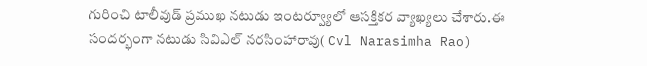గురించి టాలీవుడ్ ప్రముఖ నటుడు ఇంటర్వ్యూలో ఆసక్తికర వ్యాఖ్యలు చేశారు.ఈ సందర్భంగా నటుడు సివిఎల్ నరసింహారావు( Cvl Narasimha Rao)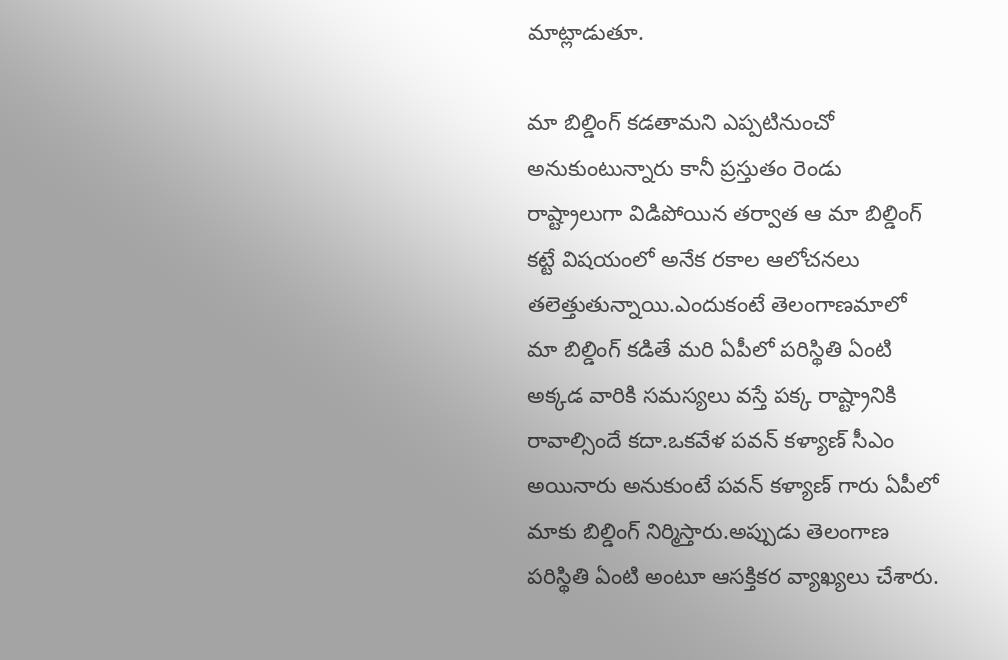మాట్లాడుతూ.

మా బిల్డింగ్ కడతామని ఎప్పటినుంచో అనుకుంటున్నారు కానీ ప్రస్తుతం రెండు రాష్ట్రాలుగా విడిపోయిన తర్వాత ఆ మా బిల్డింగ్ కట్టే విషయంలో అనేక రకాల ఆలోచనలు తలెత్తుతున్నాయి.ఎందుకంటే తెలంగాణమాలో మా బిల్డింగ్ కడితే మరి ఏపీలో పరిస్థితి ఏంటి అక్కడ వారికి సమస్యలు వస్తే పక్క రాష్ట్రానికి రావాల్సిందే కదా.ఒకవేళ పవన్ కళ్యాణ్ సీఎం అయినారు అనుకుంటే పవన్ కళ్యాణ్ గారు ఏపీలో మాకు బిల్డింగ్ నిర్మిస్తారు.అప్పుడు తెలంగాణ పరిస్థితి ఏంటి అంటూ ఆసక్తికర వ్యాఖ్యలు చేశారు.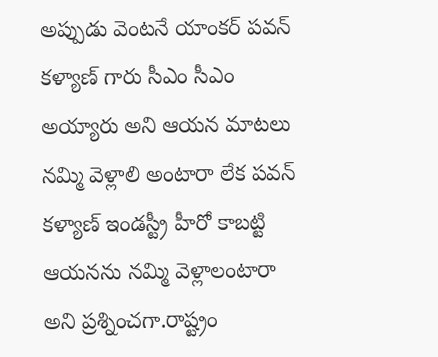అప్పుడు వెంటనే యాంకర్ పవన్ కళ్యాణ్ గారు సీఎం సీఎం అయ్యారు అని ఆయన మాటలు నమ్మి వెళ్లాలి అంటారా లేక పవన్ కళ్యాణ్ ఇండస్ట్రీ హీరో కాబట్టి ఆయనను నమ్మి వెళ్లాలంటారా అని ప్రశ్నించగా.రాష్ట్రం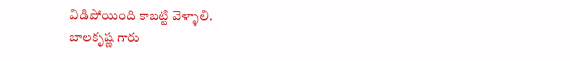విడిపోయింది కాబట్టి వెళ్ళాలి.
బాలకృష్ణ గారు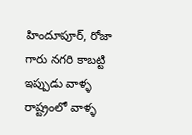హిందూపూర్, రోజా గారు నగరి కాబట్టి ఇప్పుడు వాళ్ళ రాష్ట్రంలో వాళ్ళ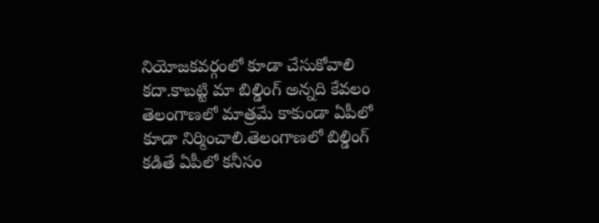నియోజకవర్గంలో కూడా చేసుకోవాలి కదా.కాబట్టి మా బిల్డింగ్ అన్నది కేవలం తెలంగాణలో మాత్రమే కాకుండా ఏపీలో కూడా నిర్మించాలి.తెలంగాణలో బిల్డింగ్ కడితే ఏపీలో కనీసం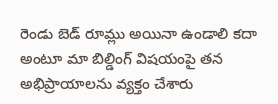రెండు బెడ్ రూమ్లు అయినా ఉండాలి కదా అంటూ మా బిల్డింగ్ విషయంపై తన అభిప్రాయాలను వ్యక్తం చేశారు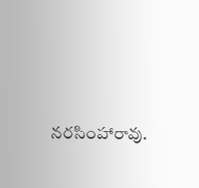నరసింహారావు.